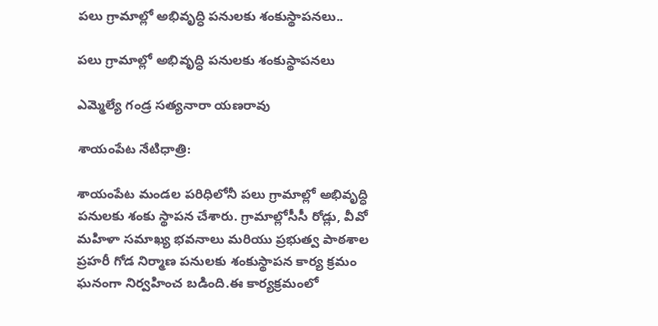పలు గ్రామాల్లో అభివృద్ధి పనులకు శంకుస్థాపనలు..

పలు గ్రామాల్లో అభివృద్ధి పనులకు శంకుస్థాపనలు

ఎమ్మెల్యే గండ్ర సత్యనారా యణరావు

శాయంపేట నేటిధాత్రి:

శాయంపేట మండల పరిధిలోనీ పలు గ్రామాల్లో అభివృద్ధి పనులకు శంకు స్థాపన చేశారు. గ్రామాల్లోసీసీ రోడ్లు, వీవో మహిళా సమాఖ్య భవనాలు మరియు ప్రభుత్వ పాఠశాల ప్రహరీ గోడ నిర్మాణ పనులకు శంకుస్థాపన కార్య క్రమం ఘనంగా నిర్వహించ బడింది.ఈ కార్యక్రమంలో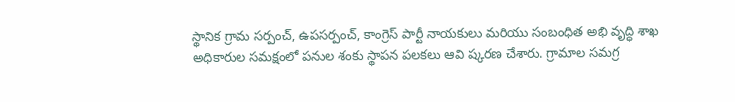స్థానిక గ్రామ సర్పంచ్, ఉపసర్పంచ్, కాంగ్రెస్ పార్టీ నాయకులు మరియు సంబంధిత అభి వృద్ధి శాఖ అధికారుల సమక్షంలో పనుల శంకు స్థాపన పలకలు ఆవి ష్కరణ చేశారు. గ్రామాల సమగ్ర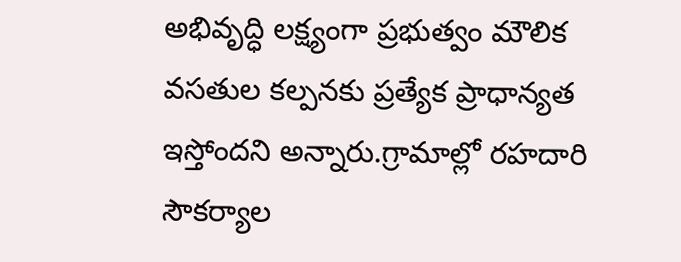అభివృద్ధి లక్ష్యంగా ప్రభుత్వం మౌలిక వసతుల కల్పనకు ప్రత్యేక ప్రాధాన్యత ఇస్తోందని అన్నారు.గ్రామాల్లో రహదారి సౌకర్యాల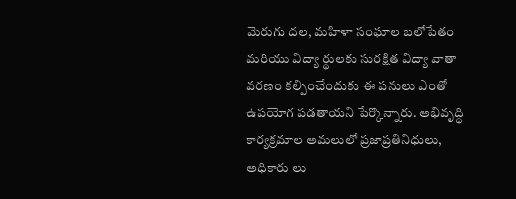మెరుగు దల, మహిళా సంఘాల బలోపేతం మరియు విద్యా ర్థులకు సురక్షిత విద్యా వాతా వరణం కల్పించేందుకు ఈ పనులు ఎంతో ఉపయోగ పడతాయని పేర్కొన్నారు. అభివృద్ధి కార్యక్రమాల అమలులో ప్రజాప్రతినిధులు, అధికారు లు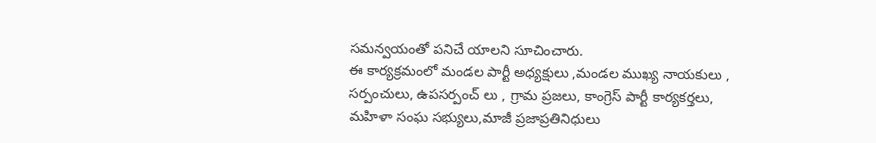సమన్వయంతో పనిచే యాలని సూచించారు.
ఈ కార్యక్రమంలో మండల పార్టీ అధ్యక్షులు ,మండల ముఖ్య నాయకులు , సర్పంచులు, ఉపసర్పంచ్ లు , గ్రామ ప్రజలు, కాంగ్రెస్ పార్టీ కార్యకర్తలు, మహిళా సంఘ సభ్యులు,మాజీ ప్రజాప్రతినిధులు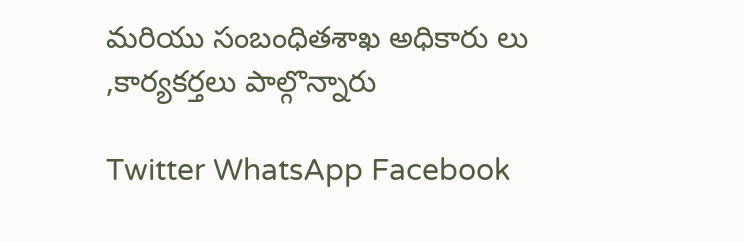మరియు సంబంధితశాఖ అధికారు లు ,కార్యకర్తలు పాల్గొన్నారు

Twitter WhatsApp Facebook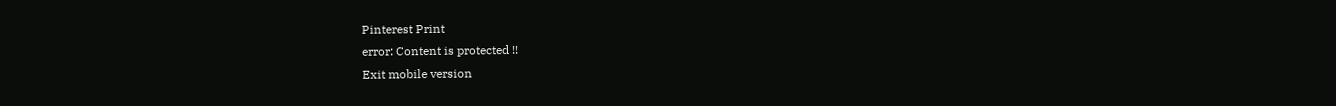Pinterest Print
error: Content is protected !!
Exit mobile version